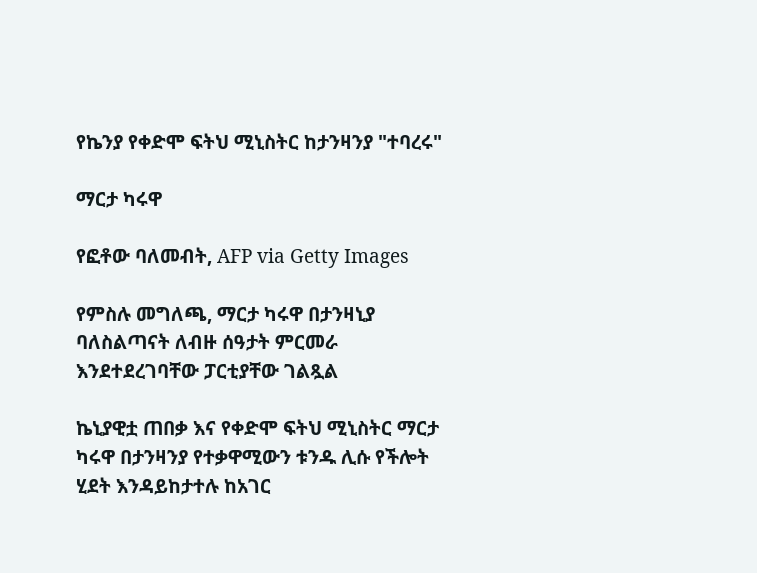የኬንያ የቀድሞ ፍትህ ሚኒስትር ከታንዛንያ "ተባረሩ"

ማርታ ካሩዋ

የፎቶው ባለመብት, AFP via Getty Images

የምስሉ መግለጫ, ማርታ ካሩዋ በታንዛኒያ ባለስልጣናት ለብዙ ሰዓታት ምርመራ እንደተደረገባቸው ፓርቲያቸው ገልጿል

ኬኒያዊቷ ጠበቃ እና የቀድሞ ፍትህ ሚኒስትር ማርታ ካሩዋ በታንዛንያ የተቃዋሚውን ቱንዱ ሊሱ የችሎት ሂደት እንዳይከታተሉ ከአገር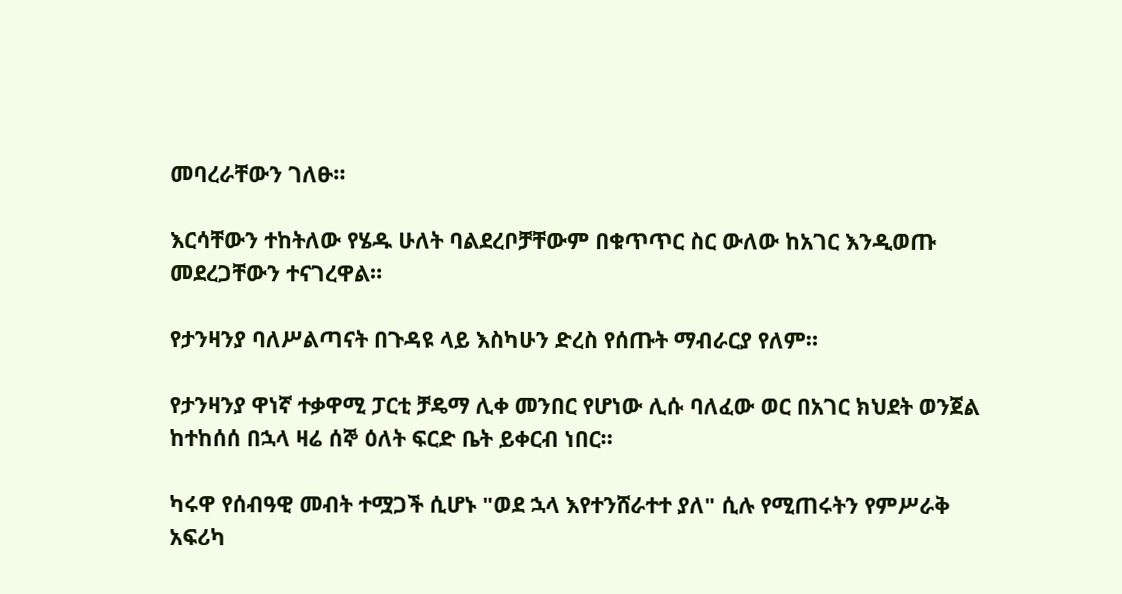መባረራቸውን ገለፁ።

እርሳቸውን ተከትለው የሄዱ ሁለት ባልደረቦቻቸውም በቁጥጥር ስር ውለው ከአገር እንዲወጡ መደረጋቸውን ተናገረዋል።

የታንዛንያ ባለሥልጣናት በጉዳዩ ላይ እስካሁን ድረስ የሰጡት ማብራርያ የለም።

የታንዛንያ ዋነኛ ተቃዋሚ ፓርቲ ቻዴማ ሊቀ መንበር የሆነው ሊሱ ባለፈው ወር በአገር ክህደት ወንጀል ከተከሰሰ በኋላ ዛሬ ሰኞ ዕለት ፍርድ ቤት ይቀርብ ነበር።

ካሩዋ የሰብዓዊ መብት ተሟጋች ሲሆኑ "ወደ ኋላ እየተንሸራተተ ያለ" ሲሉ የሚጠሩትን የምሥራቅ አፍሪካ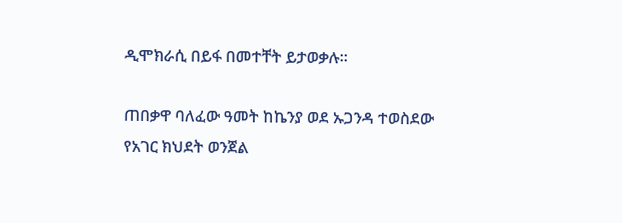ዲሞክራሲ በይፋ በመተቸት ይታወቃሉ።

ጠበቃዋ ባለፈው ዓመት ከኬንያ ወደ ኡጋንዳ ተወስደው የአገር ክህደት ወንጀል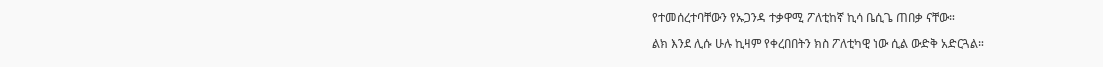የተመሰረተባቸውን የኡጋንዳ ተቃዋሚ ፖለቲከኛ ኪሳ ቤሲጌ ጠበቃ ናቸው።

ልክ እንደ ሊሱ ሁሉ ኪዛም የቀረበበትን ክስ ፖለቲካዊ ነው ሲል ውድቅ አድርጓል።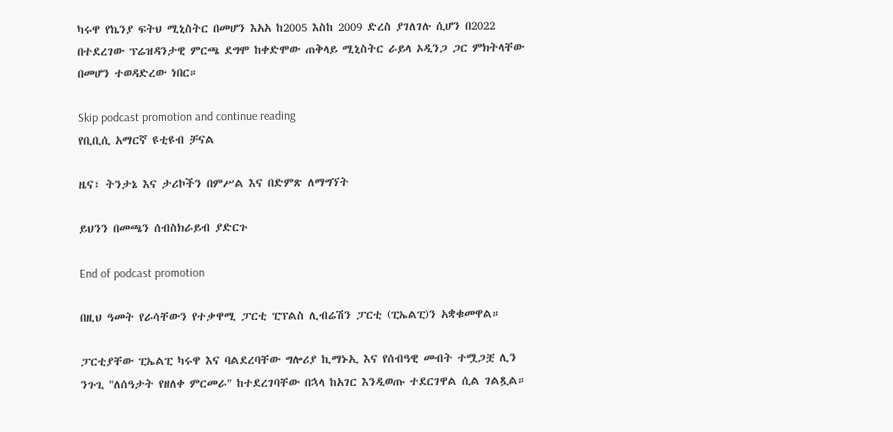ካሩዋ የኬንያ ፍትህ ሚኒስትር በመሆን እአአ ከ2005 እስከ 2009 ድረስ ያገለገሉ ሲሆን በ2022 በተደረገው ፕሬዝዳንታዊ ምርጫ ደግሞ ከቀድሞው ጠቅላይ ሚኒስትር ራይላ ኦዲንጋ ጋር ምክትላቸው በመሆን ተወዳድረው ነበር።

Skip podcast promotion and continue reading
የቢቢሲ አማርኛ ዩቲዩብ ቻናል

ዜና፣ ትንታኔ እና ታሪኮችን በምሥል እና በድምጽ ለማግኘት

ይህንን በመጫን ሰብስክራይብ ያድርጉ

End of podcast promotion

በዚህ ዓመት የራሳቸውን የተቃዋሚ ፓርቲ ፒፕልስ ሊብሬሽን ፓርቲ (ፒኤልፒ)ን አቋቁመዋል።

ፓርቲያቸው ፒኤልፒ ካሩዋ እና ባልደረባቸው ግሎሪያ ኪማኑኢ እና የሰብዓዊ መብት ተሟጋቿ ሊን ንጉጊ "ለሰዓታት የዘለቀ ምርመራ" ከተደረገባቸው በኋላ ከአገር እንዲወጡ ተደርገዋል ሲል ገልጿል።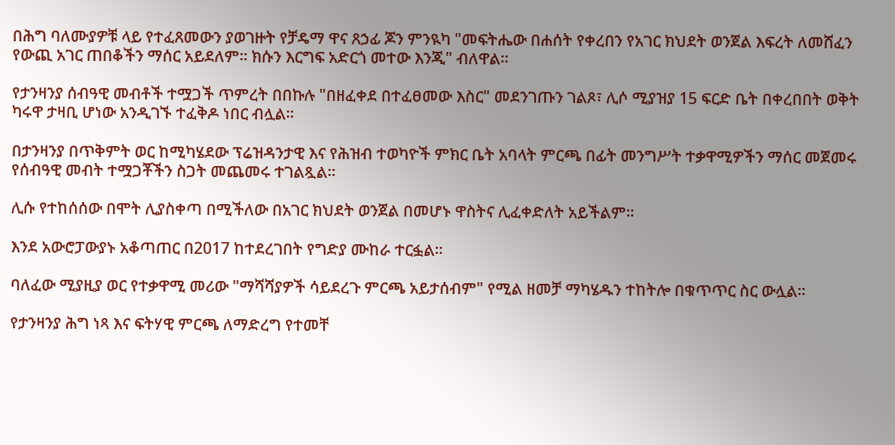በሕግ ባለሙያዎቹ ላይ የተፈጸመውን ያወገዙት የቻዴማ ዋና ጸኃፊ ጆን ምንዪካ "መፍትሔው በሐሰት የቀረበን የአገር ክህደት ወንጀል እፍረት ለመሸፈን የውጪ አገር ጠበቆችን ማሰር አይደለም። ክሱን እርግፍ አድርጎ መተው እንጂ" ብለዋል።

የታንዛንያ ሰብዓዊ መብቶች ተሟጋች ጥምረት በበኩሉ "በዘፈቀደ በተፈፀመው እስር" መደንገጡን ገልጾ፣ ሊሶ ሚያዝያ 15 ፍርድ ቤት በቀረበበት ወቅት ካሩዋ ታዛቢ ሆነው አንዲገኙ ተፈቅዶ ነበር ብሏል።

በታንዛንያ በጥቅምት ወር ከሚካሄደው ፕሬዝዳንታዊ እና የሕዝብ ተወካዮች ምክር ቤት አባላት ምርጫ በፊት መንግሥት ተቃዋሚዎችን ማሰር መጀመሩ የሰብዓዊ መብት ተሟጋቾችን ስጋት መጨመሩ ተገልጿል።

ሊሱ የተከሰሰው በሞት ሊያስቀጣ በሚችለው በአገር ክህደት ወንጀል በመሆኑ ዋስትና ሊፈቀድለት አይችልም።

እንደ አውሮፓውያኑ አቆጣጠር በ2017 ከተደረገበት የግድያ ሙከራ ተርፏል።

ባለፈው ሚያዚያ ወር የተቃዋሚ መሪው "ማሻሻያዎች ሳይደረጉ ምርጫ አይታሰብም" የሚል ዘመቻ ማካሄዱን ተከትሎ በቁጥጥር ስር ውሏል።

የታንዛንያ ሕግ ነጻ እና ፍትሃዊ ምርጫ ለማድረግ የተመቸ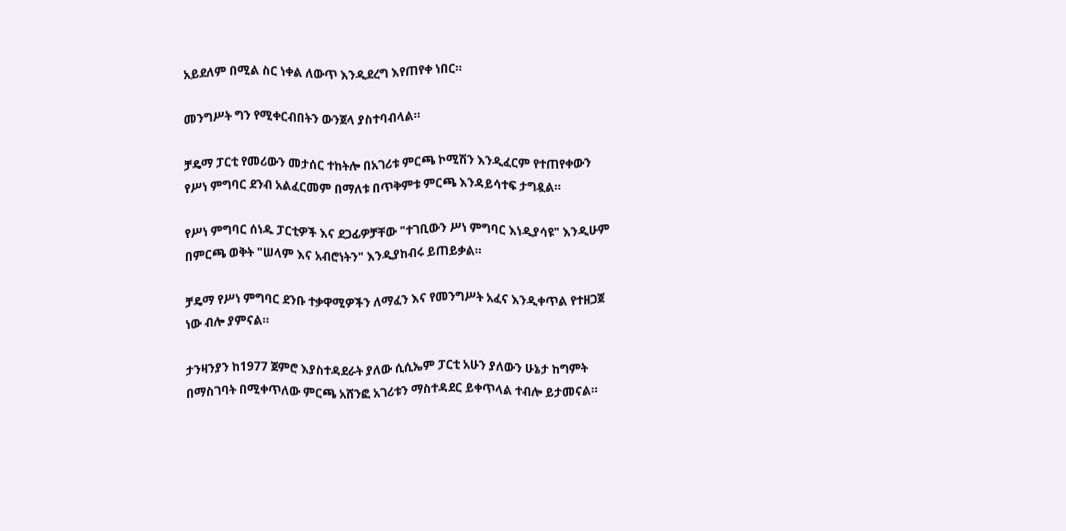አይደለም በሚል ስር ነቀል ለውጥ እንዲደረግ እየጠየቀ ነበር።

መንግሥት ግን የሚቀርብበትን ውንጀላ ያስተባብላል።

ቻዴማ ፓርቲ የመሪውን መታሰር ተከትሎ በአገሪቱ ምርጫ ኮሚሽን እንዲፈርም የተጠየቀውን የሥነ ምግባር ደንብ አልፈርመም በማለቱ በጥቅምቱ ምርጫ እንዳይሳተፍ ታግዷል።

የሥነ ምግባር ሰነዱ ፓርቲዎች እና ደጋፊዎቻቸው "ተገቢውን ሥነ ምግባር እነዲያሳዩ" እንዲሁም በምርጫ ወቅት "ሠላም እና አብሮነትን" እንዲያከብሩ ይጠይቃል።

ቻዴማ የሥነ ምግባር ደንቡ ተቃዋሚዎችን ለማፈን እና የመንግሥት አፈና እንዲቀጥል የተዘጋጀ ነው ብሎ ያምናል።

ታንዛንያን ከ1977 ጀምሮ እያስተዳደራት ያለው ሲሲኤም ፓርቲ አሁን ያለውን ሁኔታ ከግምት በማስገባት በሚቀጥለው ምርጫ አሸንፎ አገሪቱን ማስተዳደር ይቀጥላል ተብሎ ይታመናል።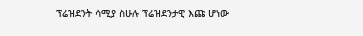ፕሬዝደንት ሳሚያ ስሁሉ ፕሬዝደንታዊ እጩ ሆነው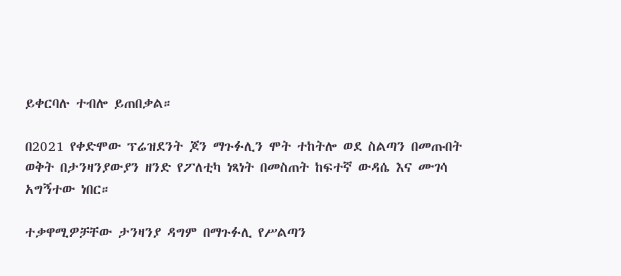ይቀርባሉ ተብሎ ይጠበቃል።

በ2021 የቀድሞው ፕሬዝደንት ጆን ማጉፉሊን ሞት ተከትሎ ወደ ስልጣን በመጡበት ወቅት በታንዛንያውያን ዘንድ የፖለቲካ ነጻነት በመስጠት ከፍተኛ ውዳሴ እና ሙገሳ አግኝተው ነበር።

ተቃዋሚዎቻቸው ታንዛንያ ዳግም በማጉፉሊ የሥልጣን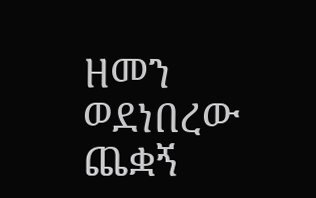ዘመን ወደነበረው ጨቋኝ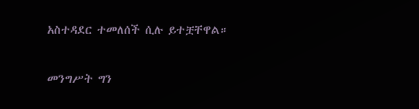አስተዳደር ተመለሰች ሲሉ ይተቿቸዋል።

መንግሥት ግን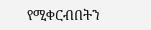የሚቀርብበትን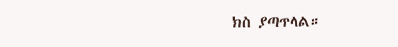ክስ ያጣጥላል።